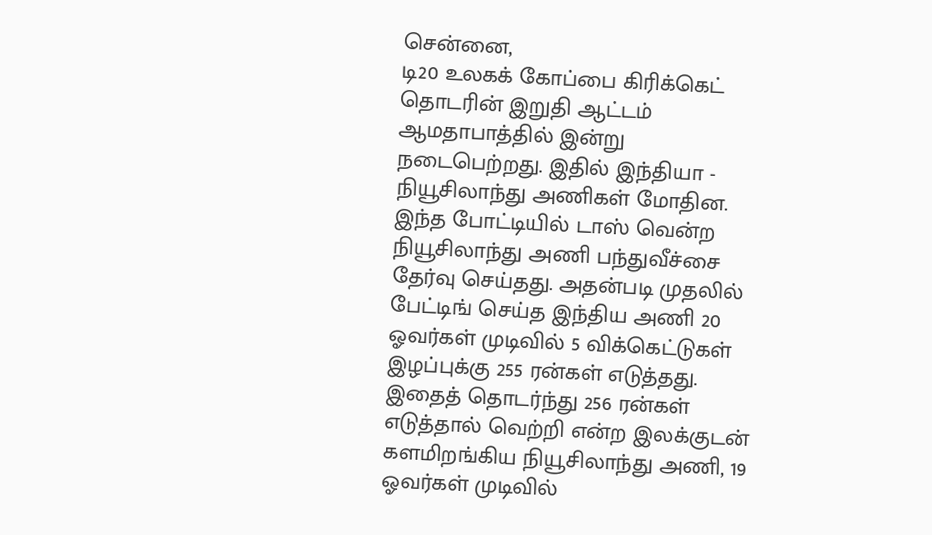சென்னை,
டி20 உலகக் கோப்பை கிரிக்கெட் தொடரின் இறுதி ஆட்டம் ஆமதாபாத்தில் இன்று நடைபெற்றது. இதில் இந்தியா - நியூசிலாந்து அணிகள் மோதின. இந்த போட்டியில் டாஸ் வென்ற நியூசிலாந்து அணி பந்துவீச்சை தேர்வு செய்தது. அதன்படி முதலில் பேட்டிங் செய்த இந்திய அணி 20 ஓவர்கள் முடிவில் 5 விக்கெட்டுகள் இழப்புக்கு 255 ரன்கள் எடுத்தது.
இதைத் தொடர்ந்து 256 ரன்கள் எடுத்தால் வெற்றி என்ற இலக்குடன் களமிறங்கிய நியூசிலாந்து அணி, 19 ஓவர்கள் முடிவில்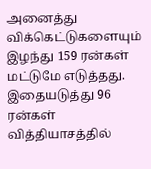அனைத்து விக்கெட்டுகளையும் இழந்து 159 ரன்கள் மட்டுமே எடுத்தது. இதையடுத்து 96 ரன்கள் வித்தியாசத்தில்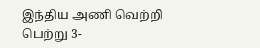இந்திய அணி வெற்றி பெற்று 3-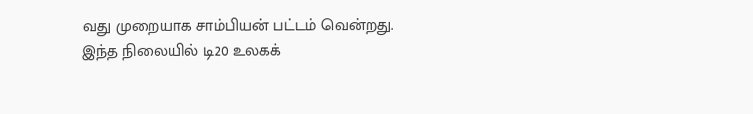வது முறையாக சாம்பியன் பட்டம் வென்றது.
இந்த நிலையில் டி20 உலகக்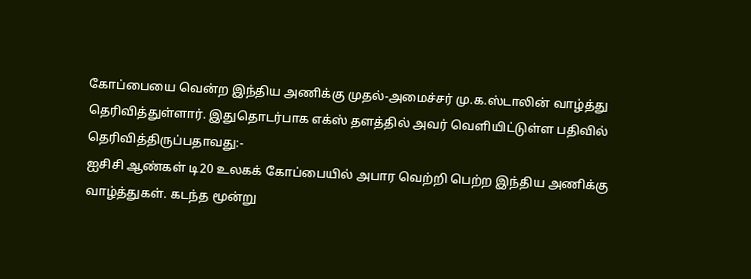கோப்பையை வென்ற இந்திய அணிக்கு முதல்-அமைச்சர் மு.க.ஸ்டாலின் வாழ்த்து தெரிவித்துள்ளார். இதுதொடர்பாக எக்ஸ் தளத்தில் அவர் வெளியிட்டுள்ள பதிவில் தெரிவித்திருப்பதாவது:-
ஐசிசி ஆண்கள் டி20 உலகக் கோப்பையில் அபார வெற்றி பெற்ற இந்திய அணிக்கு வாழ்த்துகள். கடந்த மூன்று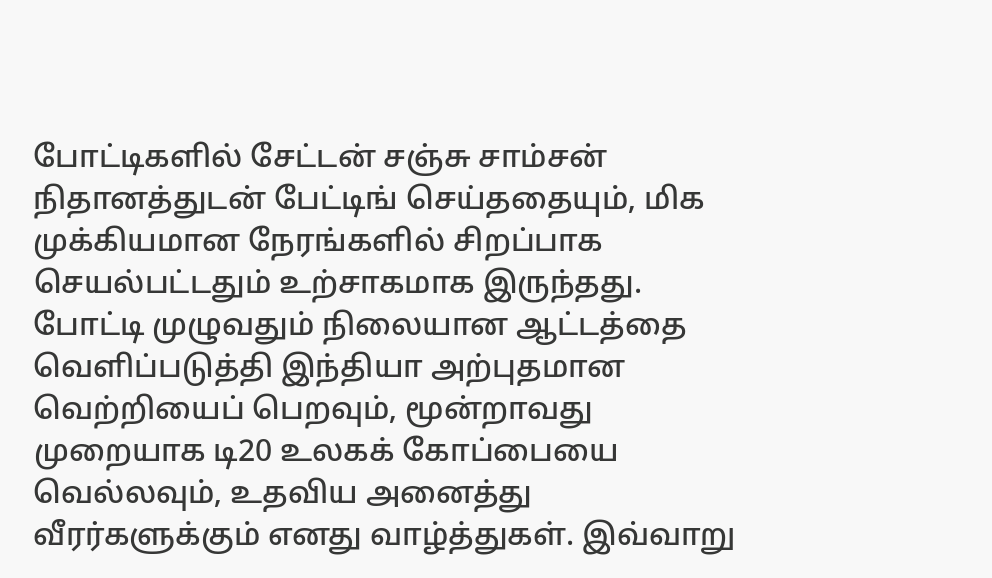போட்டிகளில் சேட்டன் சஞ்சு சாம்சன் நிதானத்துடன் பேட்டிங் செய்ததையும், மிக முக்கியமான நேரங்களில் சிறப்பாக செயல்பட்டதும் உற்சாகமாக இருந்தது.
போட்டி முழுவதும் நிலையான ஆட்டத்தை வெளிப்படுத்தி இந்தியா அற்புதமான வெற்றியைப் பெறவும், மூன்றாவது முறையாக டி20 உலகக் கோப்பையை வெல்லவும், உதவிய அனைத்து வீரர்களுக்கும் எனது வாழ்த்துகள். இவ்வாறு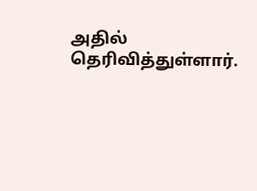அதில் தெரிவித்துள்ளார்.